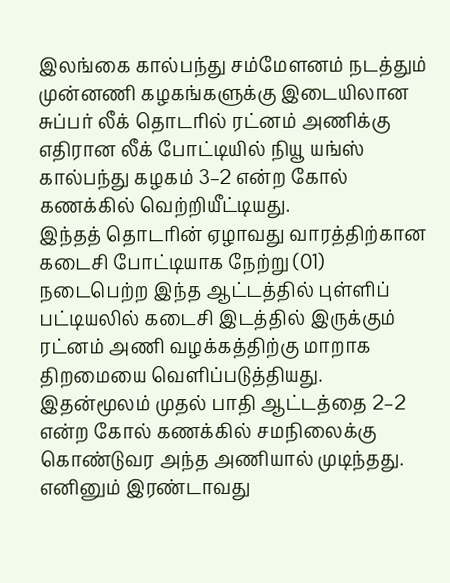இலங்கை கால்பந்து சம்மேளனம் நடத்தும் முன்னணி கழகங்களுக்கு இடையிலான சுப்பர் லீக் தொடரில் ரட்னம் அணிக்கு எதிரான லீக் போட்டியில் நியூ யங்ஸ் கால்பந்து கழகம் 3–2 என்ற கோல் கணக்கில் வெற்றியீட்டியது.
இந்தத் தொடரின் ஏழாவது வாரத்திற்கான கடைசி போட்டியாக நேற்று (01) நடைபெற்ற இந்த ஆட்டத்தில் புள்ளிப் பட்டியலில் கடைசி இடத்தில் இருக்கும் ரட்னம் அணி வழக்கத்திற்கு மாறாக திறமையை வெளிப்படுத்தியது.
இதன்மூலம் முதல் பாதி ஆட்டத்தை 2–2 என்ற கோல் கணக்கில் சமநிலைக்கு கொண்டுவர அந்த அணியால் முடிந்தது. எனினும் இரண்டாவது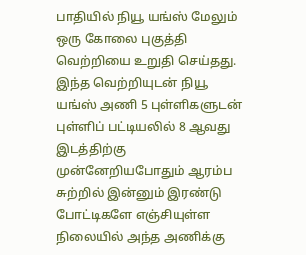பாதியில் நியூ யங்ஸ் மேலும் ஒரு கோலை புகுத்தி வெற்றியை உறுதி செய்தது.
இந்த வெற்றியுடன் நியூ யங்ஸ் அணி 5 புள்ளிகளுடன் புள்ளிப் பட்டியலில் 8 ஆவது இடத்திற்கு முன்னேறியபோதும் ஆரம்ப சுற்றில் இன்னும் இரண்டு போட்டிகளே எஞ்சியுள்ள நிலையில் அந்த அணிக்கு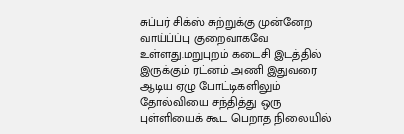சுப்பர் சிக்ஸ் சுற்றுக்கு முன்னேற வாய்ப்ப்பு குறைவாகவே உள்ளது.மறுபுறம் கடைசி இடத்தில் இருக்கும் ரட்னம் அணி இதுவரை ஆடிய ஏழு போட்டிகளிலும் தோல்வியை சந்தித்து ஒரு புள்ளியைக் கூட பெறாத நிலையில்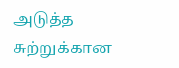அடுத்த சுற்றுக்கான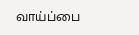வாய்ப்பை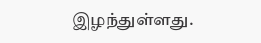இழந்துள்ளது.